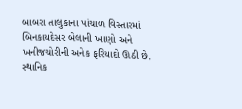બાબરા તાલુકાના પાંચાળ વિસ્તારમાં બિનકાયદેસર બેલાની ખાણો અને ખનીજચોરીની અનેક ફરિયાદો ઊઠી છે. સ્થાનિક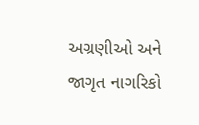અગ્રણીઓ અને જાગૃત નાગરિકો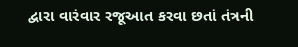દ્વારા વારંવાર રજૂઆત કરવા છતાં તંત્રની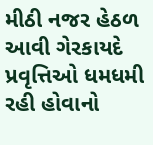મીઠી નજર હેઠળ આવી ગેરકાયદે પ્રવૃત્તિઓ ધમધમી રહી હોવાનો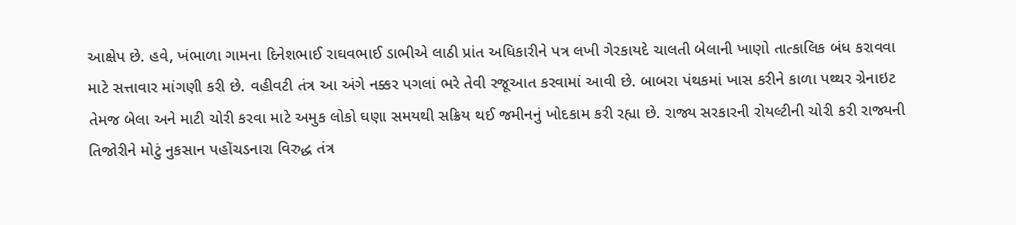આક્ષેપ છે. હવે, ખંભાળા ગામના દિનેશભાઈ રાઘવભાઈ ડાભીએ લાઠી પ્રાંત અધિકારીને પત્ર લખી ગેરકાયદે ચાલતી બેલાની ખાણો તાત્કાલિક બંધ કરાવવા માટે સત્તાવાર માંગણી કરી છે. વહીવટી તંત્ર આ અંગે નક્કર પગલાં ભરે તેવી રજૂઆત કરવામાં આવી છે. બાબરા પંથકમાં ખાસ કરીને કાળા પથ્થર ગ્રેનાઇટ તેમજ બેલા અને માટી ચોરી કરવા માટે અમુક લોકો ઘણા સમયથી સક્રિય થઈ જમીનનું ખોદકામ કરી રહ્યા છે. રાજ્ય સરકારની રોયલ્ટીની ચોરી કરી રાજ્યની તિજોરીને મોટું નુકસાન પહોંચડનારા વિરુદ્ધ તંત્ર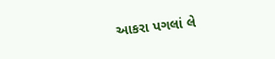આકરા પગલાં લે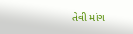તેવી માંગ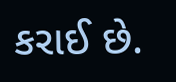કરાઈ છે.